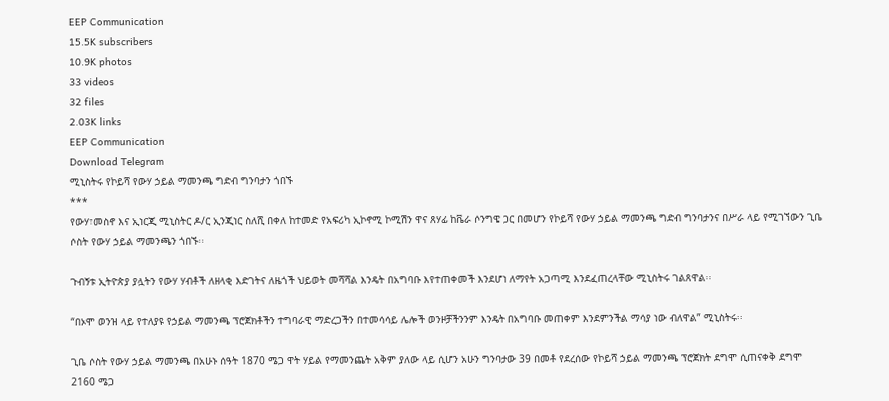EEP Communication
15.5K subscribers
10.9K photos
33 videos
32 files
2.03K links
EEP Communication
Download Telegram
ሚኒስትሩ የኮይሻ የውሃ ኃይል ማመንጫ ግድብ ግንባታን ጎበኙ
***
የውሃ፣መስኖ እና ኢነርጂ ሚኒስትር ዶ/ር ኢንጂነር ስለሺ በቀለ ከተመድ የአፍሪካ ኢኮኖሚ ኮሚሽን ዋና ጸሃፊ ከቬራ ሶንግዌ ጋር በመሆን የኮይሻ የውሃ ኃይል ማመንጫ ግድብ ግንባታንና በሥራ ላይ የሚገኘውን ጊቤ ሶስት የውሃ ኃይል ማመንጫን ጎበኙ፡፡

ጉብኝቱ ኢትዮጵያ ያሏትን የውሃ ሃብቶች ለዘላቂ እድገትና ለዜጎች ህይወት መሻሻል እንዴት በአግባቡ እየተጠቀመች እንደሆነ ለማየት አጋጣሚ እንደፈጠረላቸው ሚኒስትሩ ገልጸዋል፡፡

“በኦሞ ወንዝ ላይ የተለያዩ የኃይል ማመንጫ ፕሮጀክቶችን ተግባራዊ ማድረጋችን በተመሳሳይ ሌሎች ወንዞቻችንንም እንዴት በአግባቡ መጠቀም እንደምንችል ማሳያ ነው ብለዋል” ሚኒስትሩ፡፡

ጊቤ ሶስት የውሃ ኃይል ማመንጫ በአሁኑ ሰዓት 1870 ሜጋ ዋት ሃይል የማመንጨት አቅም ያለው ላይ ሲሆን አሁን ግንባታው 39 በመቶ የደረሰው የኮይሻ ኃይል ማመንጫ ፕሮጀክት ደግሞ ሲጠናቀቅ ደግሞ 2160 ሜጋ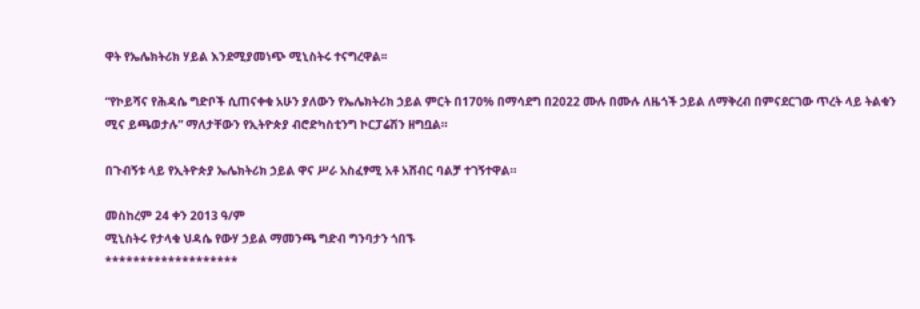ዋት የኤሌክትሪክ ሃይል እንደሚያመነጭ ሚኒስትሩ ተናግረዋል፡፡

“የኮይሻና የሕዳሴ ግድቦች ሲጠናቀቁ አሁን ያለውን የኤሌክትሪክ ኃይል ምርት በ170% በማሳደግ በ2022 ሙሉ በሙሉ ለዜጎች ኃይል ለማቅረብ በምናደርገው ጥረት ላይ ትልቁን ሚና ይጫወታሉ” ማለታቸውን የኢትዮጵያ ብሮድካስቲንግ ኮርፓሬሽን ዘግቧል።

በጉብኝቱ ላይ የኢትዮጵያ ኤሌክትሪክ ኃይል ዋና ሥራ አስፈፃሚ አቶ አሸብር ባልቻ ተገኝተዋል።

መስከረም 24 ቀን 2013 ዓ/ም
ሚኒስትሩ የታላቁ ህዳሴ የውሃ ኃይል ማመንጫ ግድብ ግንባታን ጎበኙ
*******************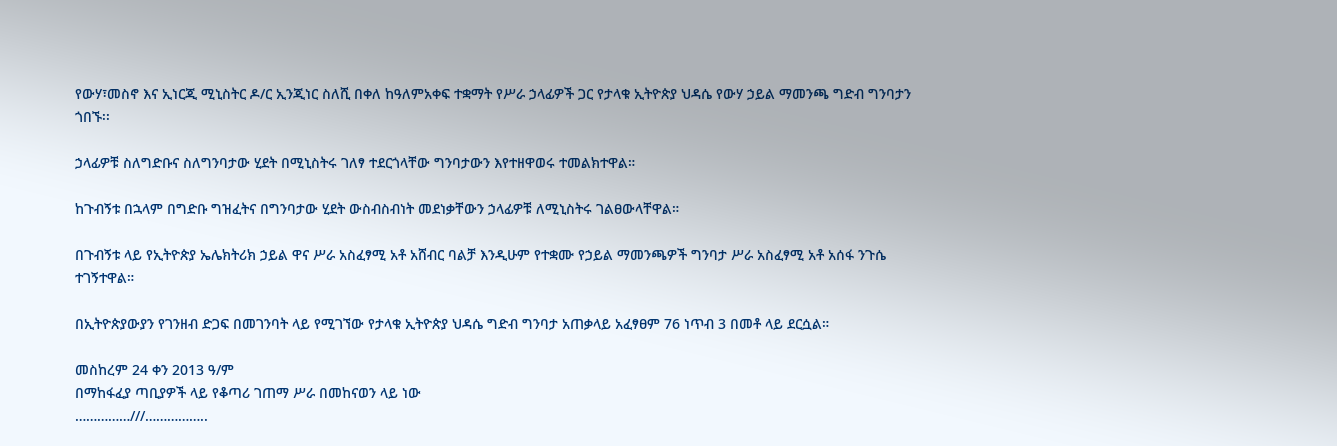የውሃ፣መስኖ እና ኢነርጂ ሚኒስትር ዶ/ር ኢንጂነር ስለሺ በቀለ ከዓለምአቀፍ ተቋማት የሥራ ኃላፊዎች ጋር የታላቁ ኢትዮጵያ ህዳሴ የውሃ ኃይል ማመንጫ ግድብ ግንባታን ጎበኙ፡፡

ኃላፊዎቹ ስለግድቡና ስለግንባታው ሂደት በሚኒስትሩ ገለፃ ተደርጎላቸው ግንባታውን እየተዘዋወሩ ተመልክተዋል።

ከጉብኝቱ በኋላም በግድቡ ግዝፈትና በግንባታው ሂደት ውስብስብነት መደነቃቸውን ኃላፊዎቹ ለሚኒስትሩ ገልፀውላቸዋል።

በጉብኝቱ ላይ የኢትዮጵያ ኤሌክትሪክ ኃይል ዋና ሥራ አስፈፃሚ አቶ አሸብር ባልቻ እንዲሁም የተቋሙ የኃይል ማመንጫዎች ግንባታ ሥራ አስፈፃሚ አቶ አሰፋ ንጉሴ ተገኝተዋል።

በኢትዮጵያውያን የገንዘብ ድጋፍ በመገንባት ላይ የሚገኘው የታላቁ ኢትዮጵያ ህዳሴ ግድብ ግንባታ አጠቃላይ አፈፃፀም 76 ነጥብ 3 በመቶ ላይ ደርሷል።

መስከረም 24 ቀን 2013 ዓ/ም
በማከፋፈያ ጣቢያዎች ላይ የቆጣሪ ገጠማ ሥራ በመከናወን ላይ ነው
……………///……………..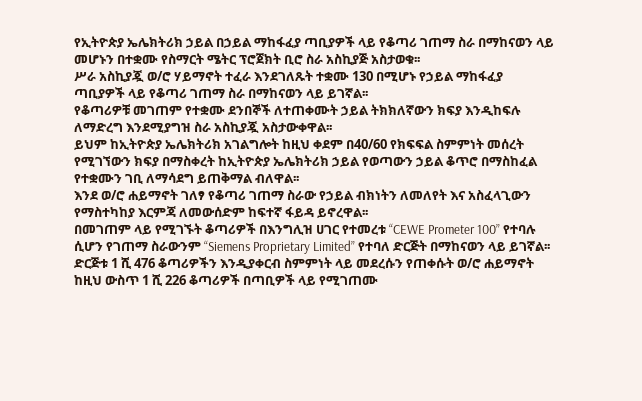የኢትዮጵያ ኤሌክትሪክ ኃይል በኃይል ማከፋፈያ ጣቢያዎች ላይ የቆጣሪ ገጠማ ስራ በማከናወን ላይ መሆኑን በተቋሙ የስማርት ሜትር ፕሮጀክት ቢሮ ስራ አስኪያጅ አስታወቁ፡፡
ሥራ አስኪያጇ ወ/ሮ ሃይማኖት ተፈራ እንደገለጹት ተቋሙ 130 በሚሆኑ የኃይል ማከፋፈያ ጣቢያዎች ላይ የቆጣሪ ገጠማ ስራ በማከናወን ላይ ይገኛል፡፡
የቆጣሪዎቹ መገጠም የተቋሙ ደንበኞች ለተጠቀሙት ኃይል ትክክለኛውን ክፍያ እንዲከፍሉ ለማድረግ እንደሚያግዝ ስራ አስኪያጇ አስታውቀዋል፡፡
ይህም ከኢትዮጵያ ኤሌክትሪክ አገልግሎት ከዚህ ቀደም በ40/60 የክፍፍል ስምምነት መሰረት የሚገኘውን ክፍያ በማስቀረት ከኢትዮጵያ ኤሌክትሪክ ኃይል የወጣውን ኃይል ቆጥሮ በማስከፈል የተቋሙን ገቢ ለማሳደግ ይጠቅማል ብለዋል፡፡
እንደ ወ/ሮ ሐይማኖት ገለፃ የቆጣሪ ገጠማ ስራው የኃይል ብክነትን ለመለየት እና አስፈላጊውን የማስተካከያ እርምጃ ለመውሰድም ከፍተኛ ፋይዳ ይኖረዋል፡፡
በመገጠም ላይ የሚገኙት ቆጣሪዎች በእንግሊዝ ሀገር የተመረቱ “CEWE Prometer 100” የተባሉ ሲሆን የገጠማ ስራውንም “Siemens Proprietary Limited” የተባለ ድርጅት በማከናወን ላይ ይገኛል፡፡
ድርጅቱ 1 ሺ 476 ቆጣሪዎችን እንዲያቀርብ ስምምነት ላይ መደረሱን የጠቀሱት ወ/ሮ ሐይማኖት ከዚህ ውስጥ 1 ሺ 226 ቆጣሪዎች በጣቢዎች ላይ የሚገጠሙ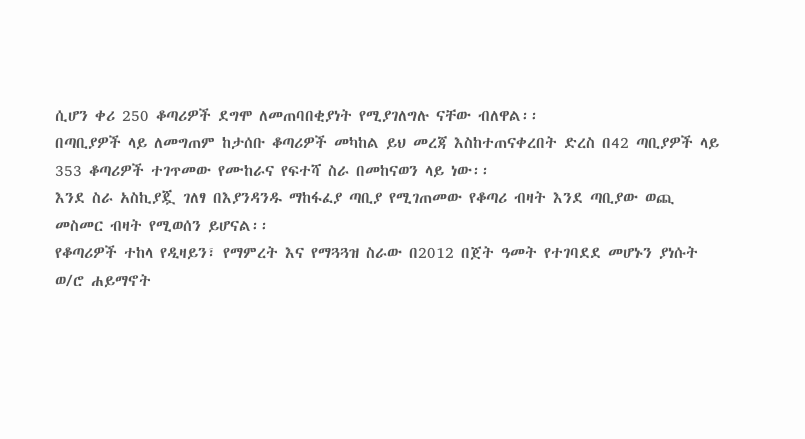ሲሆን ቀሪ 250 ቆጣሪዎች ደግሞ ለመጠባበቂያነት የሚያገለግሉ ናቸው ብለዋል፡፡
በጣቢያዎች ላይ ለመግጠም ከታሰቡ ቆጣሪዎች መካከል ይህ መረጃ እስከተጠናቀረበት ድረስ በ42 ጣቢያዎች ላይ 353 ቆጣሪዎች ተገጥመው የሙከራና የፍተሻ ስራ በመከናወን ላይ ነው፡፡
እንደ ስራ አስኪያጇ ገለፃ በእያንዳንዱ ማከፋፈያ ጣቢያ የሚገጠመው የቆጣሪ ብዛት እንደ ጣቢያው ወጪ መስመር ብዛት የሚወሰን ይሆናል፡፡
የቆጣሪዎች ተከላ የዲዛይን፣ የማምረት እና የማጓጓዝ ስራው በ2012 በጀት ዓመት የተገባደደ መሆኑን ያነሱት ወ/ሮ ሐይማኖት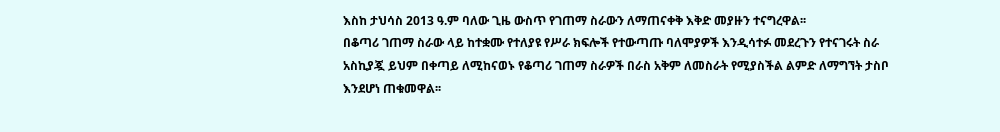እስከ ታህሳስ 2013 ዓ.ም ባለው ጊዜ ውስጥ የገጠማ ስራውን ለማጠናቀቅ እቅድ መያዙን ተናግረዋል፡፡
በቆጣሪ ገጠማ ስራው ላይ ከተቋሙ የተለያዩ የሥራ ክፍሎች የተውጣጡ ባለሞያዎች እንዲሳተፉ መደረጉን የተናገሩት ስራ አስኪያጇ ይህም በቀጣይ ለሚከናወኑ የቆጣሪ ገጠማ ስራዎች በራስ አቅም ለመስራት የሚያስችል ልምድ ለማግኘት ታስቦ እንደሆነ ጠቁመዋል፡፡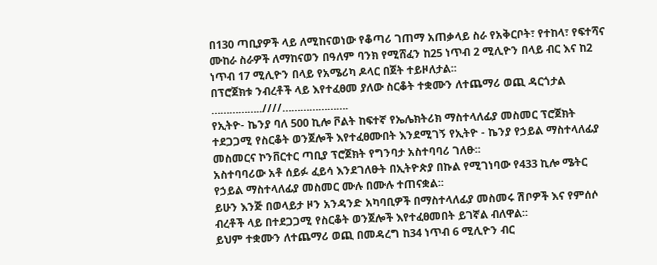በ130 ጣቢያዎች ላይ ለሚከናወነው የቆጣሪ ገጠማ አጠቃላይ ስራ የአቅርቦት፣ የተከላ፣ የፍተሻና ሙከራ ስራዎች ለማከናወን በዓለም ባንክ የሚሸፈን ከ25 ነጥብ 2 ሚሊዮን በላይ ብር እና ከ2 ነጥብ 17 ሚሊዮን በላይ የአሜሪካ ዶላር በጀት ተይዞለታል፡፡
በፕሮጀክቱ ንብረቶች ላይ እየተፈፀመ ያለው ስርቆት ተቋሙን ለተጨማሪ ወጪ ዳርጎታል
……………..////………………….
የኢትዮ- ኬንያ ባለ 500 ኪሎ ቮልት ከፍተኛ የኤሌክትሪክ ማስተላለፊያ መስመር ፕሮጀክት ተደጋጋሚ የስርቆት ወንጀሎች እየተፈፀሙበት እንደሚገኝ የኢትዮ - ኬንያ የኃይል ማስተላለፊያ መስመርና ኮንቨርተር ጣቢያ ፕሮጀክት የግንባታ አስተባባሪ ገለፁ፡፡
አስተባባሪው አቶ ሰይፉ ፈይሳ እንደገለፁት በኢትዮጵያ በኩል የሚገነባው የ433 ኪሎ ሜትር የኃይል ማስተላለፊያ መስመር ሙሉ በሙሉ ተጠናቋል፡፡
ይሁን እንጅ በወላይታ ዞን አንዳንድ አካባቢዎች በማስተላለፊያ መስመሩ ሽቦዎች እና የምሰሶ ብረቶች ላይ በተደጋጋሚ የስርቆት ወንጀሎች እየተፈፀመበት ይገኛል ብለዋል፡፡
ይህም ተቋሙን ለተጨማሪ ወጪ በመዳረግ ከ34 ነጥብ 6 ሚሊዮን ብር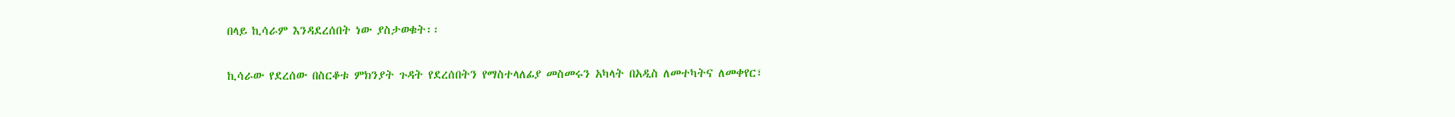በላይ ኪሳራም እንዳደረሰበት ነው ያስታወቁት፡፡

ኪሳራው የደረሰው በስርቆቱ ምክንያት ጉዳት የደረሰበትን የማስተላለፊያ መስመሩን አካላት በአዲስ ለመተካትና ለመቀየር፣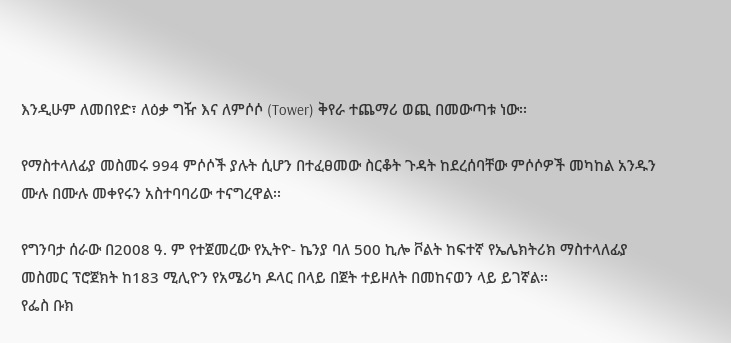እንዲሁም ለመበየድ፣ ለዕቃ ግዥ እና ለምሶሶ (Tower) ቅየራ ተጨማሪ ወጪ በመውጣቱ ነው፡፡

የማስተላለፊያ መስመሩ 994 ምሶሶች ያሉት ሲሆን በተፈፀመው ስርቆት ጉዳት ከደረሰባቸው ምሶሶዎች መካከል አንዱን ሙሉ በሙሉ መቀየሩን አስተባባሪው ተናግረዋል፡፡

የግንባታ ሰራው በ2008 ዓ. ም የተጀመረው የኢትዮ- ኬንያ ባለ 500 ኪሎ ቮልት ከፍተኛ የኤሌክትሪክ ማስተላለፊያ መስመር ፕሮጀክት ከ183 ሚሊዮን የአሜሪካ ዶላር በላይ በጀት ተይዞለት በመከናወን ላይ ይገኛል፡፡
የፌስ ቡክ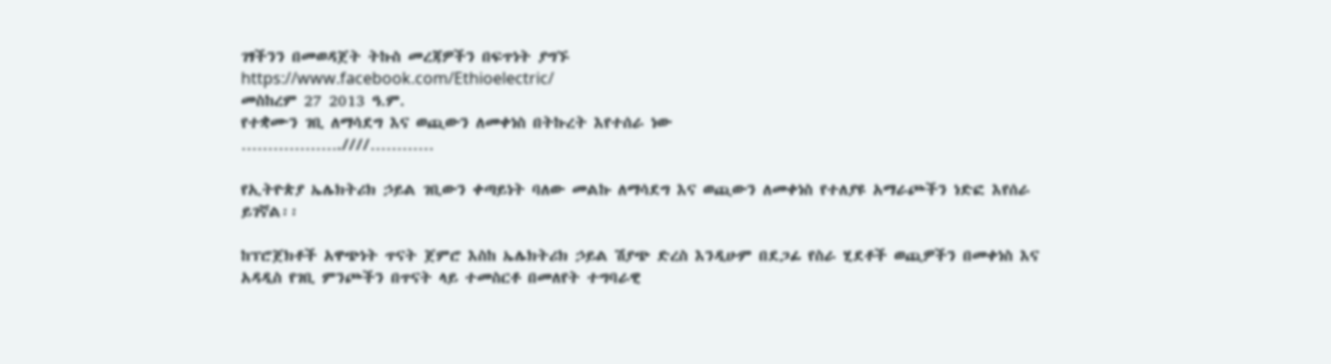ገፃችንን በመወዳጀት ትኩስ መረጃዎችን በፍጥነት ያግኙ
https://www.facebook.com/Ethioelectric/
መስከረም 27 2013 ዓ.ም.
የተቋሙን ገቢ ለማሳደግ እና ወጪውን ለመቀነስ በትኩረት እየተሰራ ነው
……………….////…………

የኢትዮጵያ ኤሌክትሪክ ኃይል ገቢውን ቀጣይነት ባለው መልኩ ለማሳደግ እና ወጪውን ለመቀነስ የተለያዩ አማራጮችን ነድፎ እየሰራ ይገኛል፡፡

ከፕሮጀክቶች አዋጭነት ጥናት ጀምሮ እስከ ኤሌክትሪክ ኃይል ሽያጭ ድረስ እንዲሁም በደጋፊ የስራ ሂደቶች ወጪዎችን በመቀነስ እና አዳዲስ የገቢ ምንጮችን በጥናት ላይ ተመስርቶ በመለየት ተግባራዊ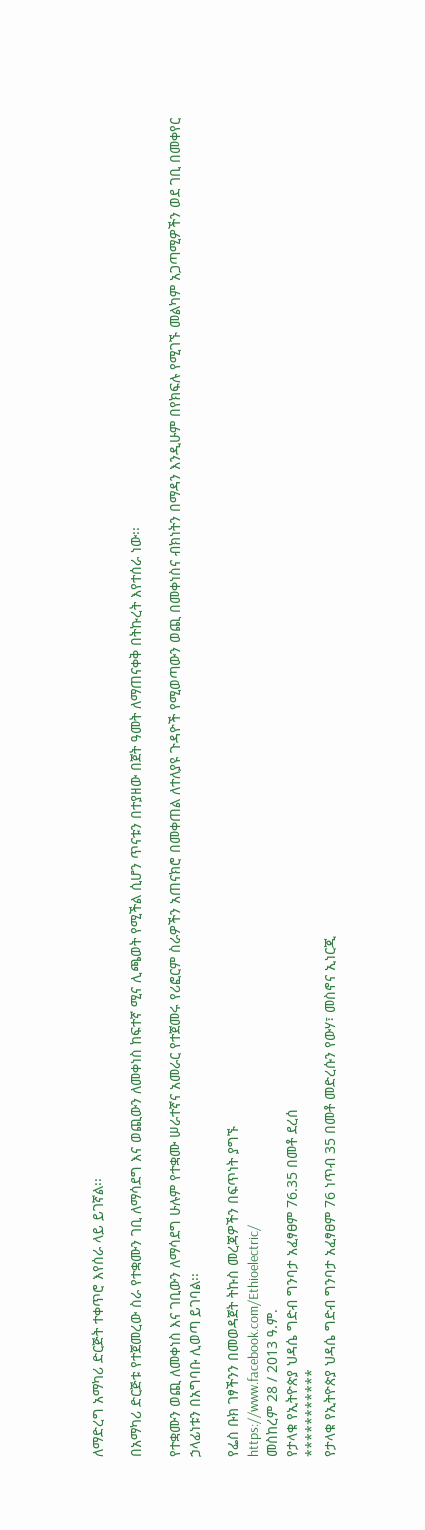ለማድረግ አማካሪ ድርጅት ተቀጥሮ እየሰራ ላይ ይገኛል፡፡

በአማካሪ ድርጅቱ የተጀመረው ስራ የተቋሙን ገቢ ለማሳደግ እና ወጪውን ለመቀነስ ከፍተኛ ሚና ሊጫወት የሚችል ሲሆን ጥናቱን በተያዘው በጀት ዓመት ለማጠናቀቅ በትኩረት እየተሰራ ነው፡፡

የተቋሙን ወጪ ለመቀነስ እና ገቢውን ለማሳደግ ሁሉም የተቋሙ ሠራተኛና አመራር የተጀመሩ የሪፎርም ስራዎችን አጠናክሮ በመቀጠል ለተለያዩ ጉዳዮች የሚወጣውን ወጪ በመቀነስና ብክነትን በማዳን እንዲሁም በየክፍሉ የሚገኙ መልካም አጋጣሚዎችን ወደ ገቢ በመቀየር ኃላፊነቱን በአግባቡ ሊወጣ ይገባል፡፡

የፌስ ቡክ ገፃችንን በመወዳጀት ትኩስ መረጃዎችን በፍጥነት ያግኙ
https://www.facebook.com/Ethioelectric/
መስከረም 28 / 2013 ዓ.ም.
የታላቁ የኢትዮጵያ ህዳሴ ግድብ ግንባታ አፈፃፀም 76.35 በመቶ ደረሰ
***********
የታላቁ የኢትዮጵያ ህዳሴ ግድብ ግንባታ አፈፃፀም 76 ነጥብ 35 በመቶ መድረሱን የውሃ፣ መስኖና ኢነርጂ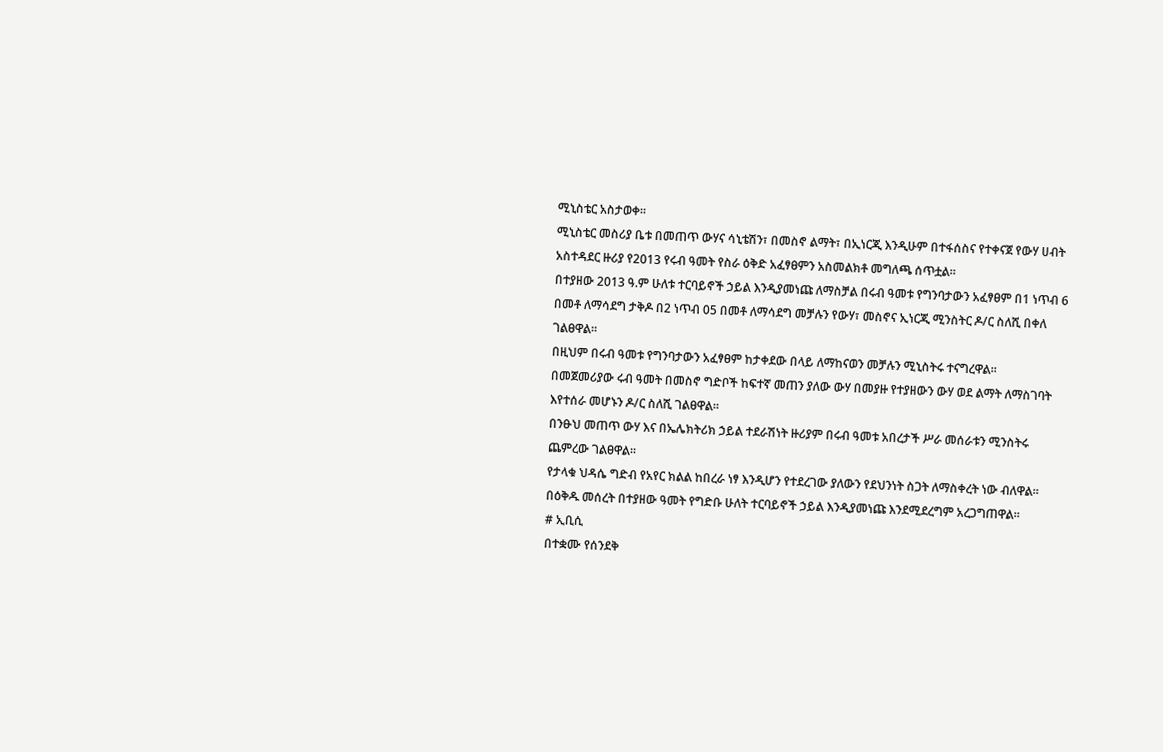ሚኒስቴር አስታወቀ፡፡
ሚኒስቴር መስሪያ ቤቱ በመጠጥ ውሃና ሳኒቴሽን፣ በመስኖ ልማት፣ በኢነርጂ እንዲሁም በተፋሰስና የተቀናጀ የውሃ ሀብት አስተዳደር ዙሪያ የ2013 የሩብ ዓመት የስራ ዕቅድ አፈፃፀምን አስመልክቶ መግለጫ ሰጥቷል፡፡
በተያዘው 2013 ዓ.ም ሁለቱ ተርባይኖች ኃይል እንዲያመነጩ ለማስቻል በሩብ ዓመቱ የግንባታውን አፈፃፀም በ1 ነጥብ 6 በመቶ ለማሳደግ ታቅዶ በ2 ነጥብ 05 በመቶ ለማሳደግ መቻሉን የውሃ፣ መስኖና ኢነርጂ ሚንስትር ዶ/ር ስለሺ በቀለ ገልፀዋል፡፡
በዚህም በሩብ ዓመቱ የግንባታውን አፈፃፀም ከታቀደው በላይ ለማከናወን መቻሉን ሚኒስትሩ ተናግረዋል፡፡
በመጀመሪያው ሩብ ዓመት በመስኖ ግድቦች ከፍተኛ መጠን ያለው ውሃ በመያዙ የተያዘውን ውሃ ወደ ልማት ለማስገባት እየተሰራ መሆኑን ዶ/ር ስለሺ ገልፀዋል፡፡
በንፁህ መጠጥ ውሃ እና በኤሌክትሪክ ኃይል ተደራሽነት ዙሪያም በሩብ ዓመቱ አበረታች ሥራ መሰራቱን ሚንስትሩ ጨምረው ገልፀዋል፡፡
የታላቁ ህዳሴ ግድብ የአየር ክልል ከበረራ ነፃ እንዲሆን የተደረገው ያለውን የደህንነት ስጋት ለማስቀረት ነው ብለዋል፡፡
በዕቅዱ መሰረት በተያዘው ዓመት የግድቡ ሁለት ተርባይኖች ኃይል እንዲያመነጩ እንደሚደረግም አረጋግጠዋል፡፡
# ኢቢሲ
በተቋሙ የሰንደቅ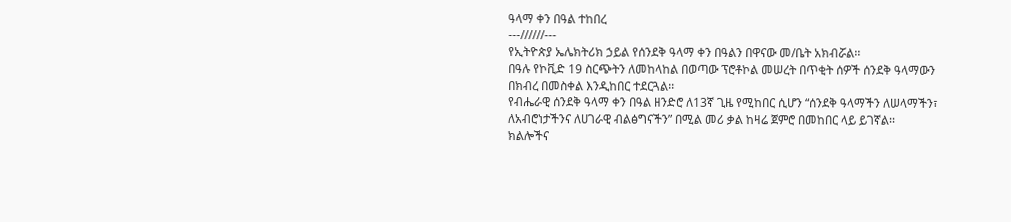ዓላማ ቀን በዓል ተከበረ
---//////---
የኢትዮጵያ ኤሌክትሪክ ኃይል የሰንደቅ ዓላማ ቀን በዓልን በዋናው መ/ቤት አክብሯል፡፡
በዓሉ የኮቪድ 19 ስርጭትን ለመከላከል በወጣው ፕሮቶኮል መሠረት በጥቂት ሰዎች ሰንደቅ ዓላማውን በክብረ በመስቀል እንዲከበር ተደርጓል፡፡
የብሔራዊ ሰንደቅ ዓላማ ቀን በዓል ዘንድሮ ለ13ኛ ጊዜ የሚከበር ሲሆን “ሰንደቅ ዓላማችን ለሠላማችን፣ ለአብሮነታችንና ለሀገራዊ ብልፅግናችን” በሚል መሪ ቃል ከዛሬ ጀምሮ በመከበር ላይ ይገኛል፡፡
ክልሎችና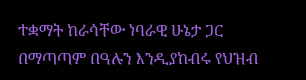ተቋማት ከራሳቸው ነባራዊ ሁኔታ ጋር በማጣጣም በዓሉን እንዲያከብሩ የህዝብ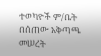ተወካዮች ም/ቤት በሰጠው አቅጣጫ መሠረት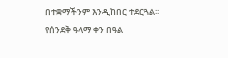በተቋማችንም እንዲከበር ተደርጓል፡፡
የሰንደቅ ዓላማ ቀን በዓል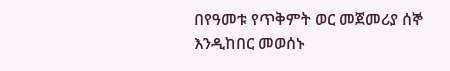በየዓመቱ የጥቅምት ወር መጀመሪያ ሰኞ እንዲከበር መወሰኑ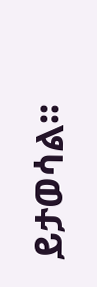ይታወሳል፡፡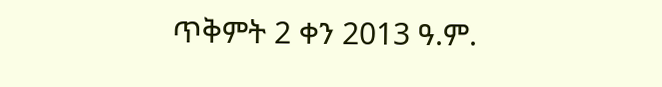ጥቅምት 2 ቀን 2013 ዓ.ም.